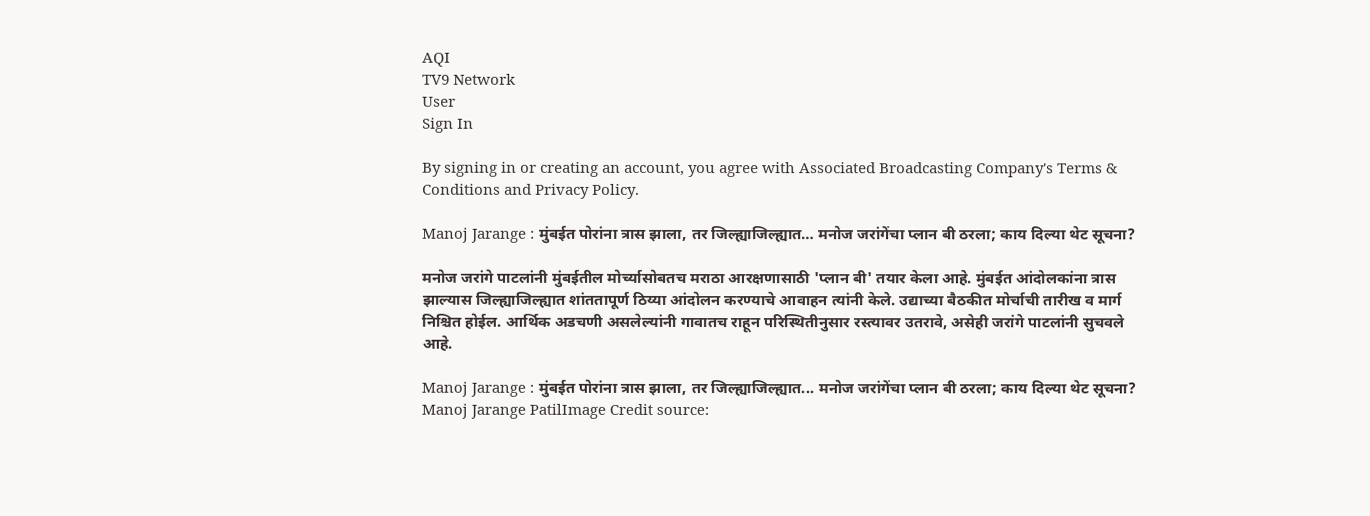AQI
TV9 Network
User
Sign In

By signing in or creating an account, you agree with Associated Broadcasting Company's Terms & Conditions and Privacy Policy.

Manoj Jarange : मुंबईत पोरांना त्रास झाला, तर जिल्ह्याजिल्ह्यात… मनोज जरांगेंचा प्लान बी ठरला; काय दिल्या थेट सूचना?

मनोज जरांगे पाटलांनी मुंबईतील मोर्च्यासोबतच मराठा आरक्षणासाठी 'प्लान बी' तयार केला आहे. मुंबईत आंदोलकांना त्रास झाल्यास जिल्ह्याजिल्ह्यात शांततापूर्ण ठिय्या आंदोलन करण्याचे आवाहन त्यांनी केले. उद्याच्या बैठकीत मोर्चाची तारीख व मार्ग निश्चित होईल. आर्थिक अडचणी असलेल्यांनी गावातच राहून परिस्थितीनुसार रस्त्यावर उतरावे, असेही जरांगे पाटलांनी सुचवले आहे.

Manoj Jarange : मुंबईत पोरांना त्रास झाला, तर जिल्ह्याजिल्ह्यात... मनोज जरांगेंचा प्लान बी ठरला; काय दिल्या थेट सूचना?
Manoj Jarange PatilImage Credit source: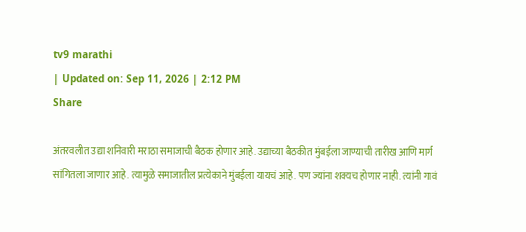tv9 marathi
| Updated on: Sep 11, 2026 | 2:12 PM
Share

अंतरवलीत उद्या शनिवारी मराठा समाजाची बैठक होणार आहे. उद्याच्या बैठकीत मुंबईला जाण्याची तारीख आणि मार्ग सांगितला जाणार आहे. त्यामुळे समाजातील प्रत्येकाने मुंबईला यायचं आहे. पण ज्यांना शक्यच होणार नाही. त्यांनी गावं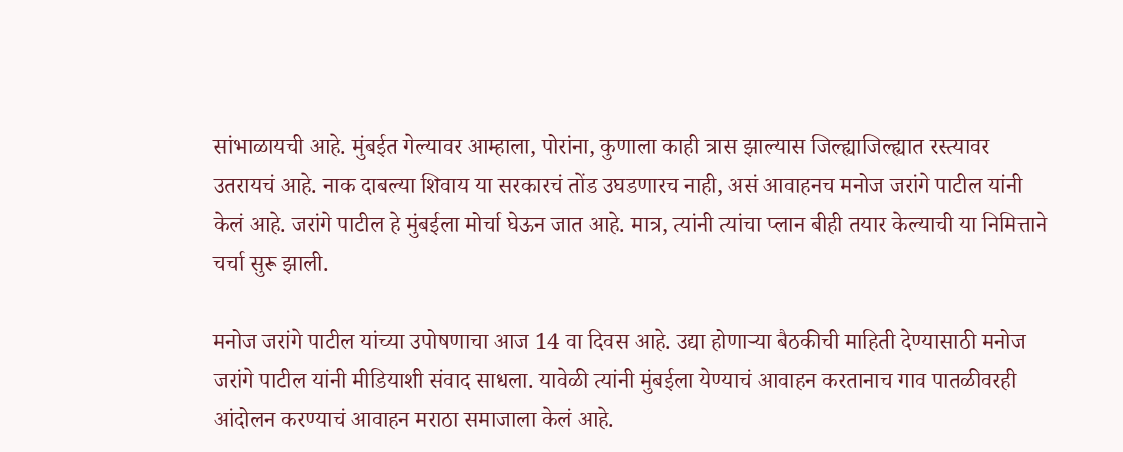सांभाळायची आहे. मुंबईत गेल्यावर आम्हाला, पोरांना, कुणाला काही त्रास झाल्यास जिल्ह्याजिल्ह्यात रस्त्यावर उतरायचं आहे. नाक दाबल्या शिवाय या सरकारचं तोंड उघडणारच नाही, असं आवाहनच मनोज जरांगे पाटील यांनी केलं आहे. जरांगे पाटील हे मुंबईला मोर्चा घेऊन जात आहे. मात्र, त्यांनी त्यांचा प्लान बीही तयार केल्याची या निमित्ताने चर्चा सुरू झाली.

मनोज जरांगे पाटील यांच्या उपोषणाचा आज 14 वा दिवस आहे. उद्या होणाऱ्या बैठकीची माहिती देण्यासाठी मनोज जरांगे पाटील यांनी मीडियाशी संवाद साधला. यावेळी त्यांनी मुंबईला येण्याचं आवाहन करतानाच गाव पातळीवरही आंदोलन करण्याचं आवाहन मराठा समाजाला केलं आहे.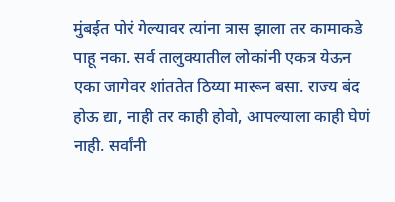मुंबईत पोरं गेल्यावर त्यांना त्रास झाला तर कामाकडे पाहू नका. सर्व तालुक्यातील लोकांनी एकत्र येऊन एका जागेवर शांततेत ठिय्या मारून बसा. राज्य बंद होऊ द्या, नाही तर काही होवो, आपल्याला काही घेणं नाही. सर्वांनी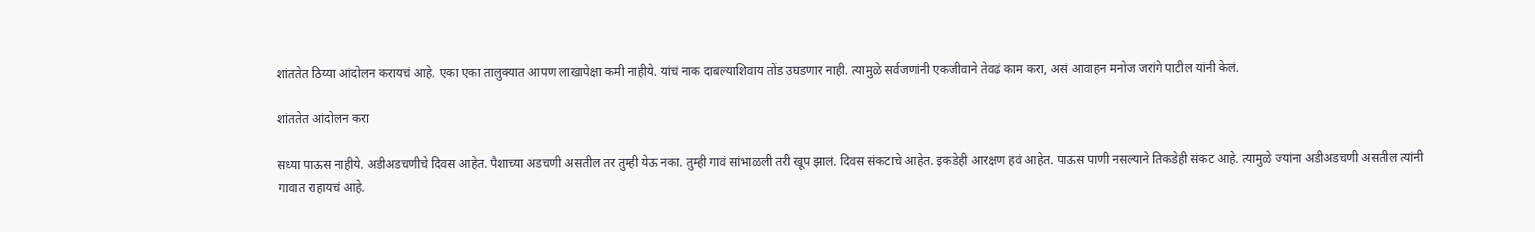शांततेत ठिय्या आंदोलन करायचं आहे. एका एका तालुक्यात आपण लाखापेक्षा कमी नाहीये. यांचं नाक दाबल्याशिवाय तोंड उघडणार नाही. त्यामुळे सर्वजणांनी एकजीवाने तेवढं काम करा, असं आवाहन मनोज जरांगे पाटील यांनी केलं.

शांततेत आंदोलन करा

सध्या पाऊस नाहीये. अडीअडचणीचे दिवस आहेत. पैशाच्या अडचणी असतील तर तुम्ही येऊ नका. तुम्ही गावं सांभाळली तरी खूप झालं. दिवस संकटाचे आहेत. इकडेही आरक्षण हवं आहेत. पाऊस पाणी नसल्याने तिकडेही संकट आहे. त्यामुळे ज्यांना अडीअडचणी असतील त्यांनी गावात राहायचं आहे.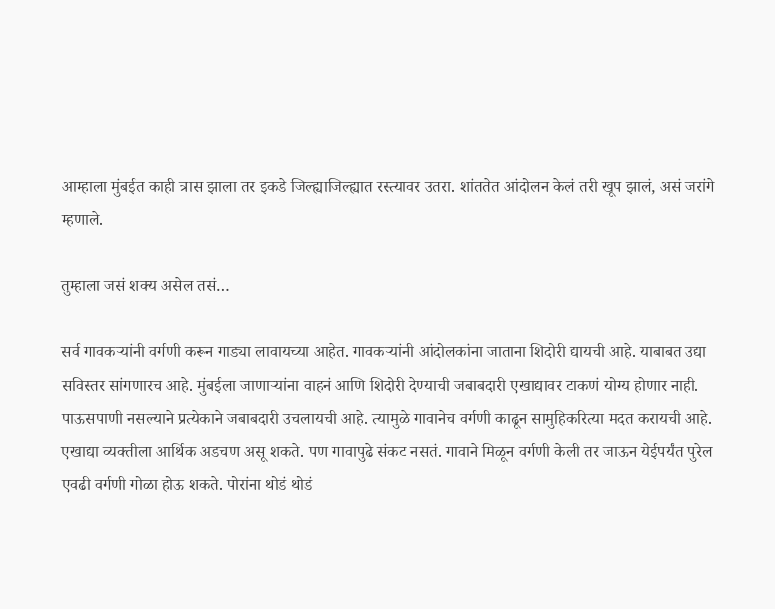आम्हाला मुंबईत काही त्रास झाला तर इकडे जिल्ह्याजिल्ह्यात रस्त्यावर उतरा. शांततेत आंदोलन केलं तरी खूप झालं, असं जरांगे म्हणाले.

तुम्हाला जसं शक्य असेल तसं…

सर्व गावकऱ्यांनी वर्गणी करून गाड्या लावायच्या आहेत. गावकऱ्यांनी आंदोलकांना जाताना शिदोरी द्यायची आहे. याबाबत उद्या सविस्तर सांगणारच आहे. मुंबईला जाणाऱ्यांना वाहनं आणि शिदोरी देण्याची जबाबदारी एखाद्यावर टाकणं योग्य होणार नाही. पाऊसपाणी नसल्याने प्रत्येकाने जबाबदारी उचलायची आहे. त्यामुळे गावानेच वर्गणी काढून सामुहिकरित्या मदत करायची आहे. एखाद्या व्यक्तीला आर्थिक अडचण असू शकते. पण गावापुढे संकट नसतं. गावाने मिळून वर्गणी केली तर जाऊन येईपर्यंत पुरेल एवढी वर्गणी गोळा होऊ शकते. पोरांना थोडं थोडं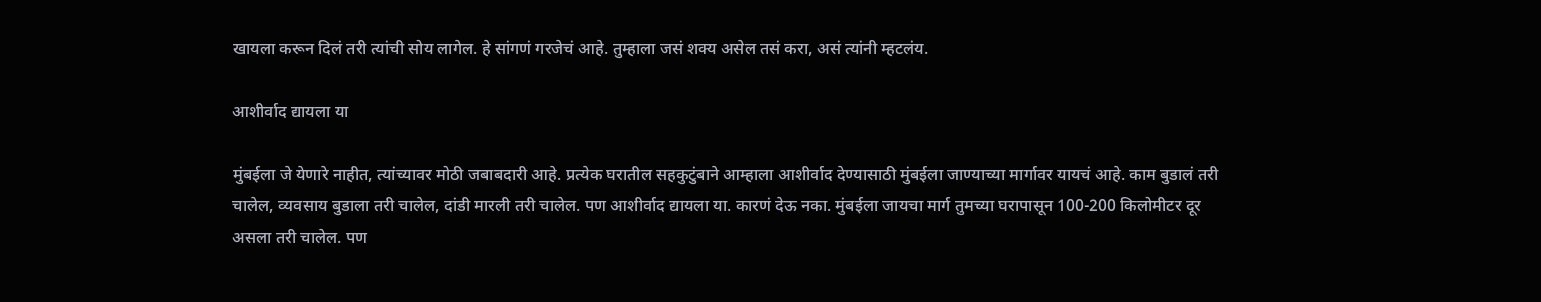खायला करून दिलं तरी त्यांची सोय लागेल. हे सांगणं गरजेचं आहे. तुम्हाला जसं शक्य असेल तसं करा, असं त्यांनी म्हटलंय.

आशीर्वाद द्यायला या

मुंबईला जे येणारे नाहीत, त्यांच्यावर मोठी जबाबदारी आहे. प्रत्येक घरातील सहकुटुंबाने आम्हाला आशीर्वाद देण्यासाठी मुंबईला जाण्याच्या मार्गावर यायचं आहे. काम बुडालं तरी चालेल, व्यवसाय बुडाला तरी चालेल, दांडी मारली तरी चालेल. पण आशीर्वाद द्यायला या. कारणं देऊ नका. मुंबईला जायचा मार्ग तुमच्या घरापासून 100-200 किलोमीटर दूर असला तरी चालेल. पण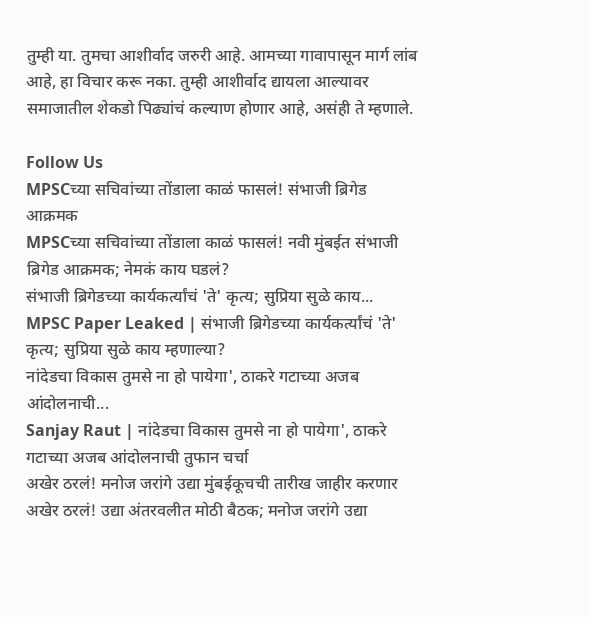तुम्ही या. तुमचा आशीर्वाद जरुरी आहे. आमच्या गावापासून मार्ग लांब आहे, हा विचार करू नका. तुम्ही आशीर्वाद द्यायला आल्यावर समाजातील शेकडो पिढ्यांचं कल्याण होणार आहे, असंही ते म्हणाले.

Follow Us
MPSCच्या सचिवांच्या तोंडाला काळं फासलं! संभाजी ब्रिगेड आक्रमक
MPSCच्या सचिवांच्या तोंडाला काळं फासलं! नवी मुंबईत संभाजी ब्रिगेड आक्रमक; नेमकं काय घडलं?
संभाजी ब्रिगेडच्या कार्यकर्त्यांचं 'ते' कृत्य; सुप्रिया सुळे काय...
MPSC Paper Leaked | संभाजी ब्रिगेडच्या कार्यकर्त्यांचं 'ते' कृत्य; सुप्रिया सुळे काय म्हणाल्या?
नांदेडचा विकास तुमसे ना हो पायेगा', ठाकरे गटाच्या अजब आंदोलनाची...
Sanjay Raut | नांदेडचा विकास तुमसे ना हो पायेगा', ठाकरे गटाच्या अजब आंदोलनाची तुफान चर्चा
अखेर ठरलं! मनोज जरांगे उद्या मुंबईकूचची तारीख जाहीर करणार
अखेर ठरलं! उद्या अंतरवलीत मोठी बैठक; मनोज जरांगे उद्या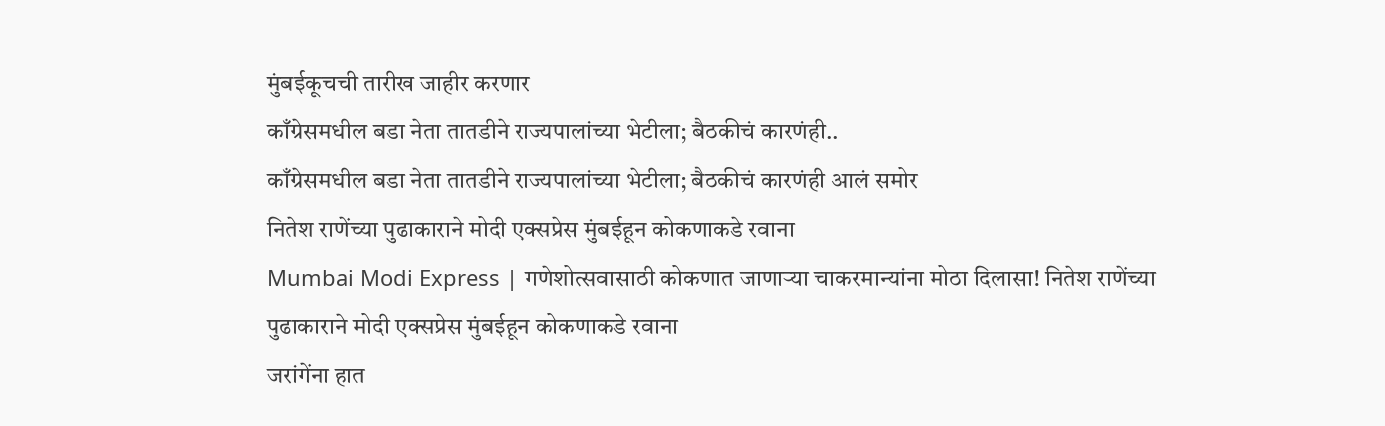मुंबईकूचची तारीख जाहीर करणार
काँग्रेसमधील बडा नेता तातडीने राज्यपालांच्या भेटीला; बैठकीचं कारणंही..
काँग्रेसमधील बडा नेता तातडीने राज्यपालांच्या भेटीला; बैठकीचं कारणंही आलं समोर
नितेश राणेंच्या पुढाकाराने मोदी एक्सप्रेस मुंबईहून कोकणाकडे रवाना
Mumbai Modi Express | गणेशोत्सवासाठी कोकणात जाणाऱ्या चाकरमान्यांना मोठा दिलासा! नितेश राणेंच्या पुढाकाराने मोदी एक्सप्रेस मुंबईहून कोकणाकडे रवाना
जरांगेंना हात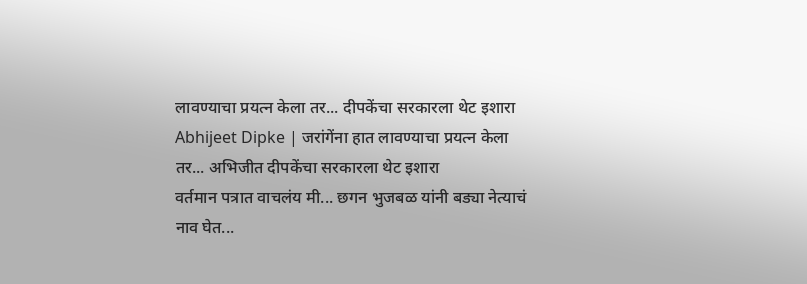लावण्याचा प्रयत्न केला तर... दीपकेंचा सरकारला थेट इशारा
Abhijeet Dipke | जरांगेंना हात लावण्याचा प्रयत्न केला तर... अभिजीत दीपकेंचा सरकारला थेट इशारा
वर्तमान पत्रात वाचलंय मी... छगन भुजबळ यांनी बड्या नेत्याचं नाव घेत...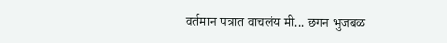वर्तमान पत्रात वाचलंय मी... छगन भुजबळ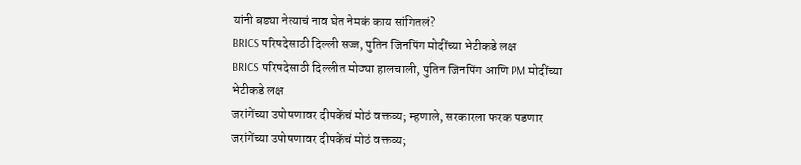यांनी बड्या नेत्याचं नाव घेत नेमकं काय सांगितलं?
BRICS परिषदेसाठी दिल्ली सज्ज, पुतिन जिनपिंग मोदींच्या भेटीकडे लक्ष
BRICS परिषदेसाठी दिल्लीत मोठ्या हालचाली, पुतिन जिनपिंग आणि PM मोदींच्या भेटीकडे लक्ष
जरांगेंच्या उपोषणावर दीपकेंचं मोठं वक्तव्य; म्हणाले, सरकारला फरक पडणार
जरांगेंच्या उपोषणावर दीपकेंचं मोठं वक्तव्य;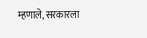म्हणाले, सरकारला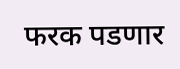फरक पडणार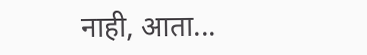नाही, आता...